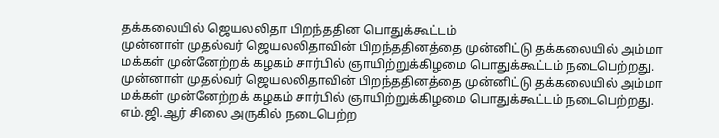தக்கலையில் ஜெயலலிதா பிறந்ததின பொதுக்கூட்டம்
முன்னாள் முதல்வர் ஜெயலலிதாவின் பிறந்ததினத்தை முன்னிட்டு தக்கலையில் அம்மா மக்கள் முன்னேற்றக் கழகம் சார்பில் ஞாயிற்றுக்கிழமை பொதுக்கூட்டம் நடைபெற்றது.
முன்னாள் முதல்வர் ஜெயலலிதாவின் பிறந்ததினத்தை முன்னிட்டு தக்கலையில் அம்மா மக்கள் முன்னேற்றக் கழகம் சார்பில் ஞாயிற்றுக்கிழமை பொதுக்கூட்டம் நடைபெற்றது.
எம்.ஜி.ஆர் சிலை அருகில் நடைபெற்ற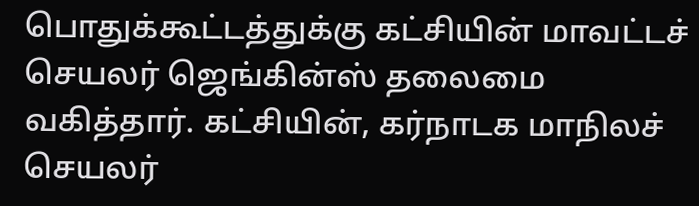பொதுக்கூட்டத்துக்கு கட்சியின் மாவட்டச் செயலர் ஜெங்கின்ஸ் தலைமை வகித்தார். கட்சியின், கர்நாடக மாநிலச் செயலர்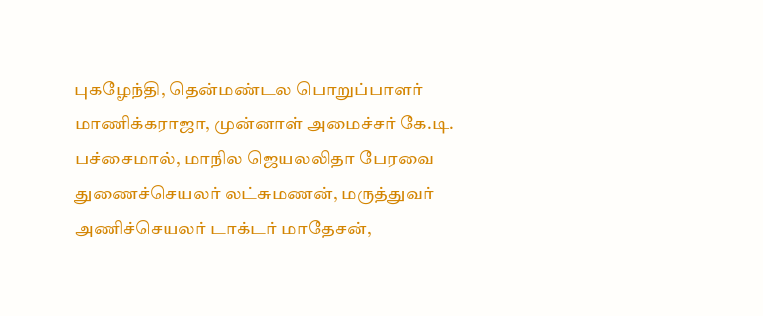புகழேந்தி, தென்மண்டல பொறுப்பாளர் மாணிக்கராஜா, முன்னாள் அமைச்சர் கே.டி. பச்சைமால், மாநில ஜெயலலிதா பேரவை துணைச்செயலர் லட்சுமணன், மருத்துவர் அணிச்செயலர் டாக்டர் மாதேசன்,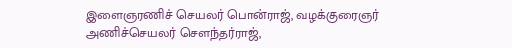இளைஞரணிச் செயலர் பொன்ராஜ், வழக்குரைஞர் அணிச்செயலர் சௌந்தர்ராஜ்,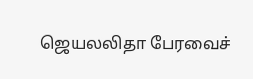ஜெயலலிதா பேரவைச்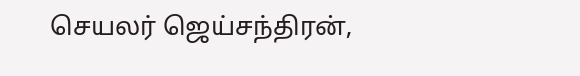செயலர் ஜெய்சந்திரன்,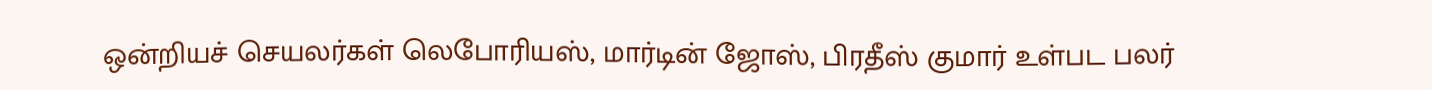ஒன்றியச் செயலர்கள் லெபோரியஸ், மார்டின் ஜோஸ், பிரதீஸ் குமார் உள்பட பலர்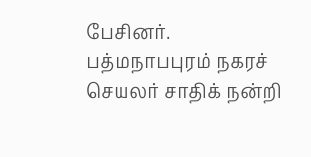பேசினர். பத்மநாபபுரம் நகரச் செயலர் சாதிக் நன்றி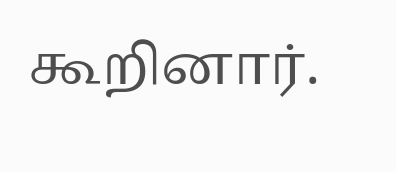கூறினார்.